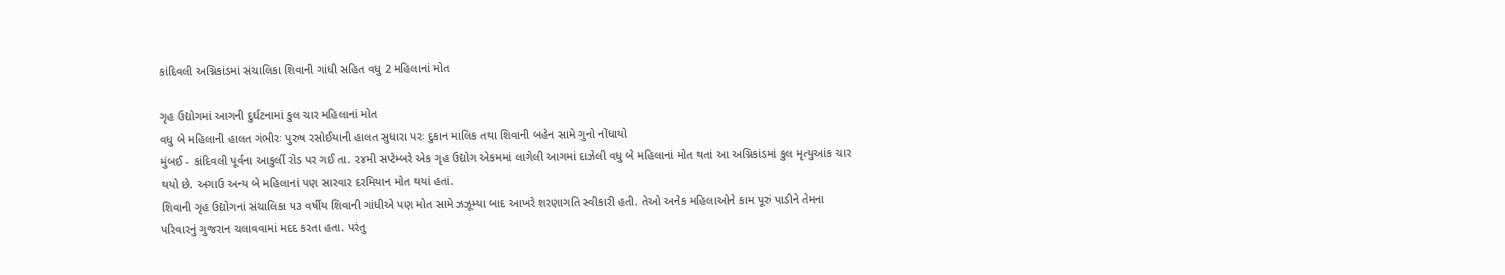કાંદિવલી અગ્નિકાંડમાં સંચાલિકા શિવાની ગાંધી સહિત વધુ 2 મહિલાનાં મોત

ગૃહ ઉદ્યોગમાં આગની દુર્ઘટનામાં કુલ ચાર મહિલાનાં મોત
વધુ બે મહિલાની હાલત ગંભીરઃ પુરુષ રસોઈયાની હાલત સુધારા પરઃ દુકાન માલિક તથા શિવાની બહેન સામે ગુનો નોંધાયો
મુંબઈ - કાંદિવલી પૂર્વના આકુર્લી રોડ પર ગઈ તા. ૨૪મી સપ્ટેમ્બરે એક ગૃહ ઉદ્યોગ એકમમાં લાગેલી આગમાં દાઝેલી વધુ બે મહિલાનાં મોત થતાં આ અગ્નિકાંડમાં કુલ મૃત્યુઆંક ચાર થયો છે. અગાઉ અન્ય બે મહિલાનાં પણ સારવાર દરમિયાન મોત થયાં હતાં.
શિવાની ગૃહ ઉદ્યોગનાં સંચાલિકા ૫૩ વર્ષીય શિવાની ગાંધીએ પણ મોત સામે ઝઝૂમ્યા બાદ આખરે શરણાગતિ સ્વીકારી હતી. તેઓ અનેક મહિલાઓને કામ પૂરું પાડીને તેમના પરિવારનું ગુજરાન ચલાવવામાં મદદ કરતા હતા. પરંતુ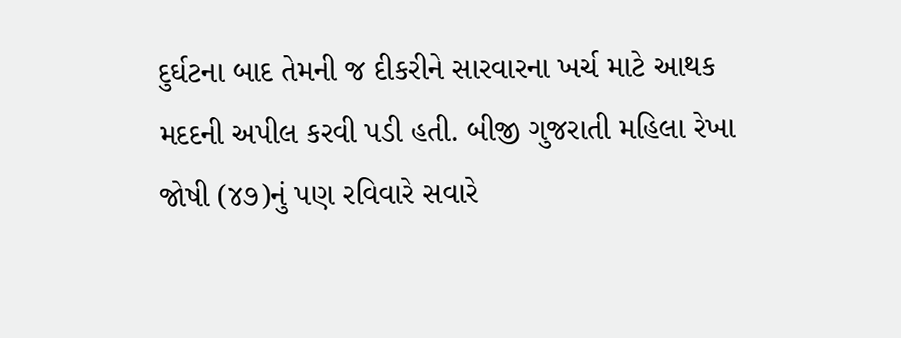દુર્ઘટના બાદ તેમની જ દીકરીને સારવારના ખર્ચ માટે આથક મદદની અપીલ કરવી પડી હતી. બીજી ગુજરાતી મહિલા રેખા જોષી (૪૭)નું પણ રવિવારે સવારે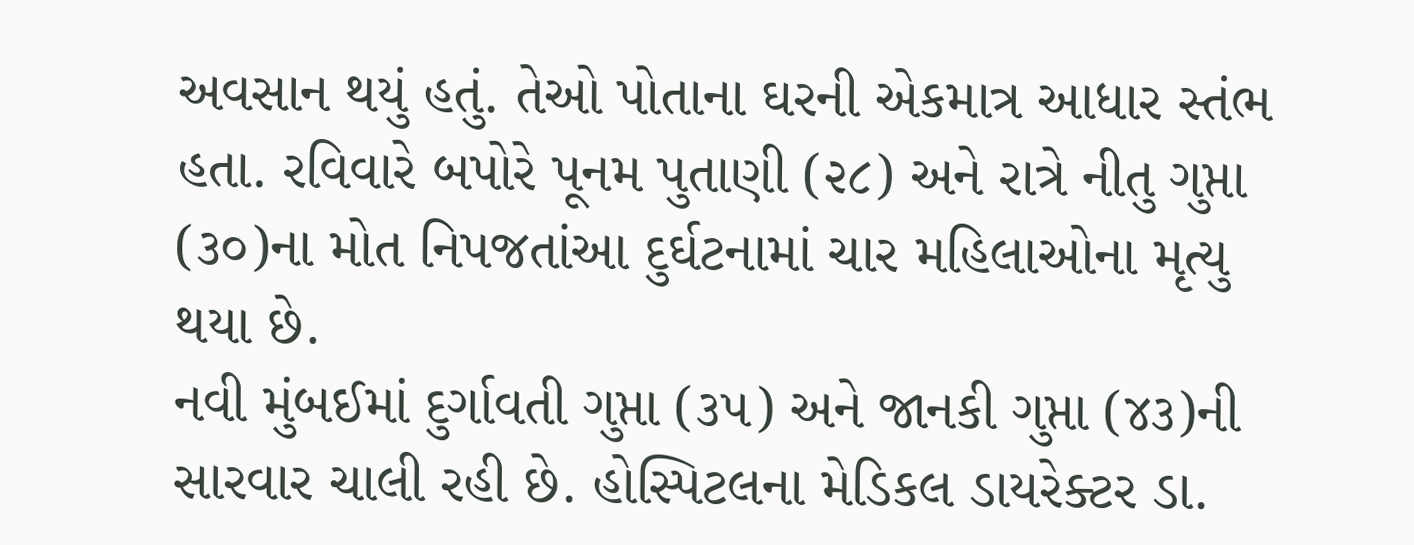અવસાન થયું હતું. તેઓ પોતાના ઘરની એકમાત્ર આધાર સ્તંભ હતા. રવિવારે બપોરે પૂનમ પુતાણી (૨૮) અને રાત્રે નીતુ ગુપ્તા (૩૦)ના મોત નિપજતાંઆ દુર્ઘટનામાં ચાર મહિલાઓના મૃત્યુ થયા છે.
નવી મુંબઈમાં દુર્ગાવતી ગુપ્તા (૩૫) અને જાનકી ગુપ્તા (૪૩)ની સારવાર ચાલી રહી છે. હોસ્પિટલના મેડિકલ ડાયરેક્ટર ડા.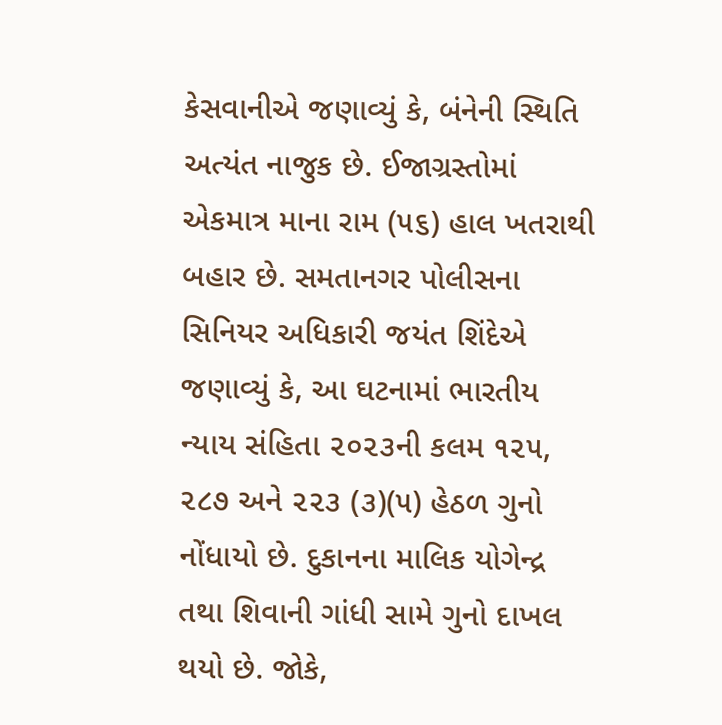કેસવાનીએ જણાવ્યું કે, બંનેની સ્થિતિ અત્યંત નાજુક છે. ઈજાગ્રસ્તોમાં એકમાત્ર માના રામ (૫૬) હાલ ખતરાથી બહાર છે. સમતાનગર પોલીસના સિનિયર અધિકારી જયંત શિંદેએ જણાવ્યું કે, આ ઘટનામાં ભારતીય ન્યાય સંહિતા ૨૦૨૩ની કલમ ૧૨૫, ૨૮૭ અને ૨૨૩ (૩)(૫) હેઠળ ગુનો નોંધાયો છે. દુકાનના માલિક યોગેન્દ્ર તથા શિવાની ગાંધી સામે ગુનો દાખલ થયો છે. જોકે,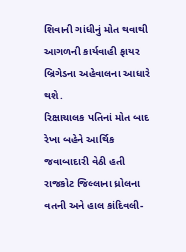શિવાની ગાંધીનું મોત થવાથી આગળની કાર્યવાહી ફાયર બ્રિગેડના અહેવાલના આધારે થશે.
રિક્ષાચાલક પતિનાં મોત બાદ રેખા બહેને આર્થિક જવાબાદારી વેઠી હતી
રાજકોટ જિલ્લાના ધ્રોલના વતની અને હાલ કાંદિવલી-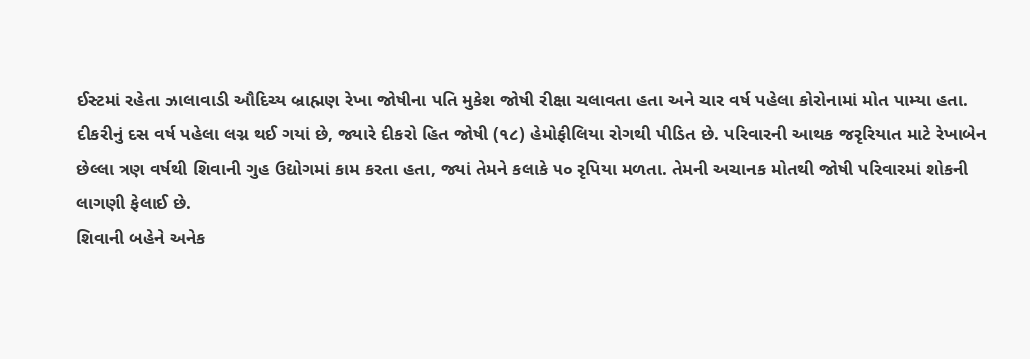ઈસ્ટમાં રહેતા ઝાલાવાડી ઔદિચ્ય બ્રાહ્મણ રેખા જોષીના પતિ મુકેશ જોષી રીક્ષા ચલાવતા હતા અને ચાર વર્ષ પહેલા કોરોનામાં મોત પામ્યા હતા. દીકરીનું દસ વર્ષ પહેલા લગ્ન થઈ ગયાં છે, જ્યારે દીકરો હિત જોષી (૧૮) હેમોફીલિયા રોગથી પીડિત છે. પરિવારની આથક જરૃરિયાત માટે રેખાબેન છેલ્લા ત્રણ વર્ષથી શિવાની ગુહ ઉદ્યોગમાં કામ કરતા હતા, જ્યાં તેમને કલાકે ૫૦ રૃપિયા મળતા. તેમની અચાનક મોતથી જોષી પરિવારમાં શોકની લાગણી ફેલાઈ છે.
શિવાની બહેને અનેક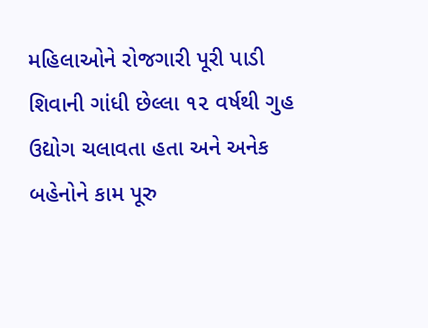મહિલાઓને રોજગારી પૂરી પાડી
શિવાની ગાંધી છેલ્લા ૧૨ વર્ષથી ગુહ ઉદ્યોગ ચલાવતા હતા અને અનેક બહેનોને કામ પૂરુ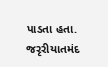પાડતા હતા. જરૃરીયાતમંદ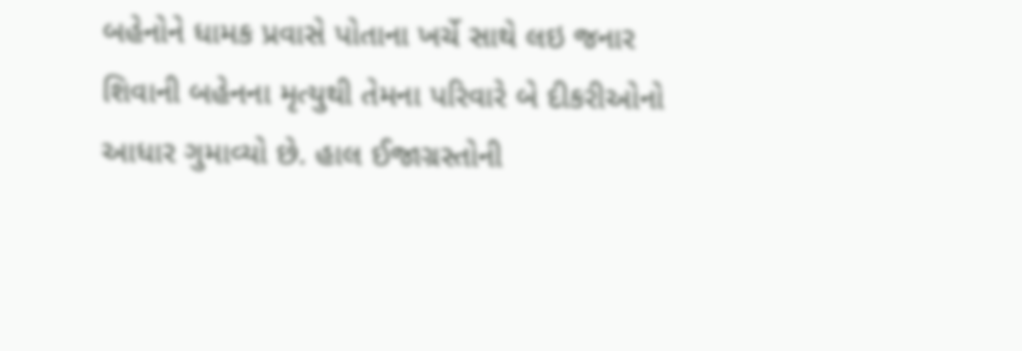બહેનોને ધામક પ્રવાસે પોતાના ખર્ચે સાથે લઇ જનાર શિવાની બહેનના મૃત્યુથી તેમના પરિવારે બે દીકરીઓનો આધાર ગુમાવ્યો છે. હાલ ઈજાગ્રસ્તોની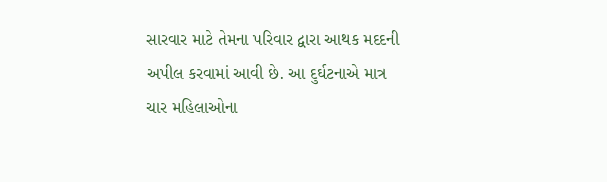સારવાર માટે તેમના પરિવાર દ્વારા આથક મદદની અપીલ કરવામાં આવી છે. આ દુર્ઘટનાએ માત્ર ચાર મહિલાઓના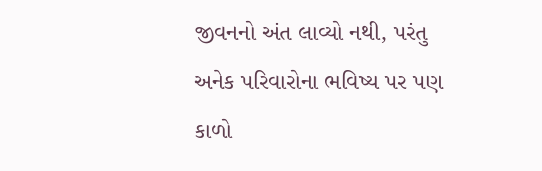જીવનનો અંત લાવ્યો નથી, પરંતુ અનેક પરિવારોના ભવિષ્ય પર પણ કાળો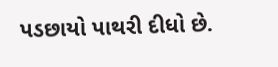પડછાયો પાથરી દીધો છે.